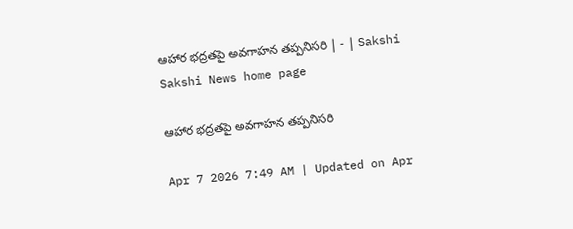ఆహార భద్రతపై అవగాహన తప్పనిసరి | - | Sakshi
Sakshi News home page

ఆహార భద్రతపై అవగాహన తప్పనిసరి

Apr 7 2026 7:49 AM | Updated on Apr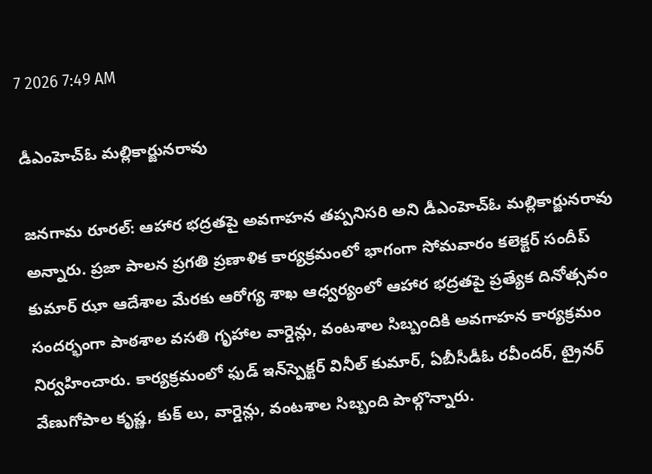7 2026 7:49 AM

డీఎంహెచ్‌ఓ మల్లికార్జునరావు

జనగామ రూరల్‌: ఆహార భద్రతపై అవగాహన తప్పనిసరి అని డీఎంహెచ్‌ఓ మల్లికార్జునరావు అన్నారు. ప్రజా పాలన ప్రగతి ప్రణాళిక కార్యక్రమంలో భాగంగా సోమవారం కలెక్టర్‌ సందీప్‌ కుమార్‌ ఝా ఆదేశాల మేరకు ఆరోగ్య శాఖ ఆధ్వర్యంలో ఆహార భద్రతపై ప్రత్యేక దినోత్సవం సందర్భంగా పాఠశాల వసతి గృహాల వార్డెన్లు, వంటశాల సిబ్బందికి అవగాహన కార్యక్రమం నిర్వహించారు. కార్యక్రమంలో ఫుడ్‌ ఇన్‌స్పెక్టర్‌ వినీల్‌ కుమార్‌, ఏబీసీడీఓ రవీందర్‌, ట్రైనర్‌ వేణుగోపాల కృష్ణ, కుక్‌ లు, వార్డెన్లు, వంటశాల సిబ్బంది పాల్గొన్నారు.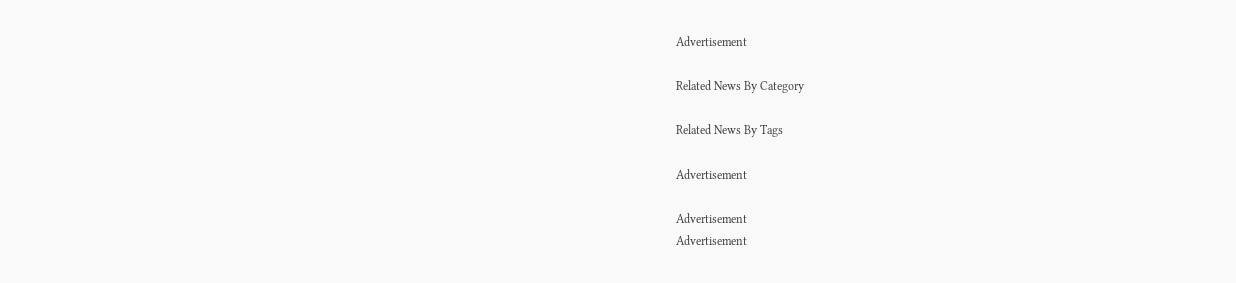Advertisement

Related News By Category

Related News By Tags

Advertisement

Advertisement
Advertisement